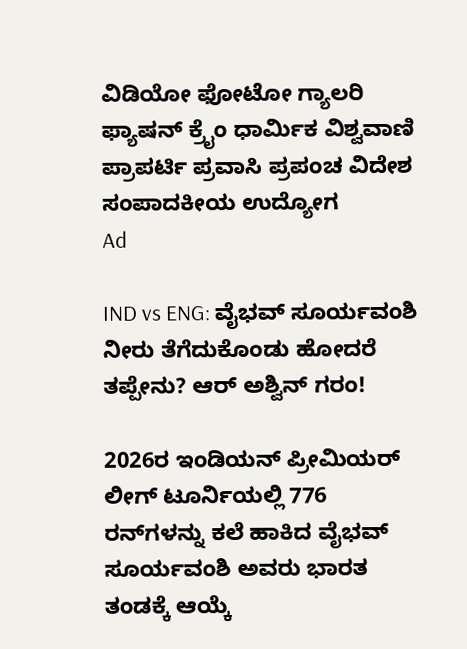ವಿಡಿಯೋ ಫೋಟೋ ಗ್ಯಾಲರಿ ಫ್ಯಾಷನ್ ಕ್ರೈಂ ಧಾರ್ಮಿಕ ವಿಶ್ವವಾಣಿ ಪ್ರಾಪರ್ಟಿ ಪ್ರವಾಸಿ ಪ್ರಪಂಚ ವಿದೇಶ ಸಂಪಾದಕೀಯ ಉದ್ಯೋಗ
Ad

IND vs ENG: ವೈಭವ್‌ ಸೂರ್ಯವಂಶಿ ನೀರು ತೆಗೆದುಕೊಂಡು ಹೋದರೆ ತಪ್ಪೇನು? ಆರ್‌ ಅಶ್ವಿನ್‌ ಗರಂ!

2026ರ ಇಂಡಿಯನ್‌ ಪ್ರೀಮಿಯರ್‌ ಲೀಗ್‌ ಟೂರ್ನಿಯಲ್ಲಿ 776 ರನ್‌ಗಳನ್ನು ಕಲೆ ಹಾಕಿದ ವೈಭವ್‌ ಸೂರ್ಯವಂಶಿ ಅವರು ಭಾರತ ತಂಡಕ್ಕೆ ಆಯ್ಕೆ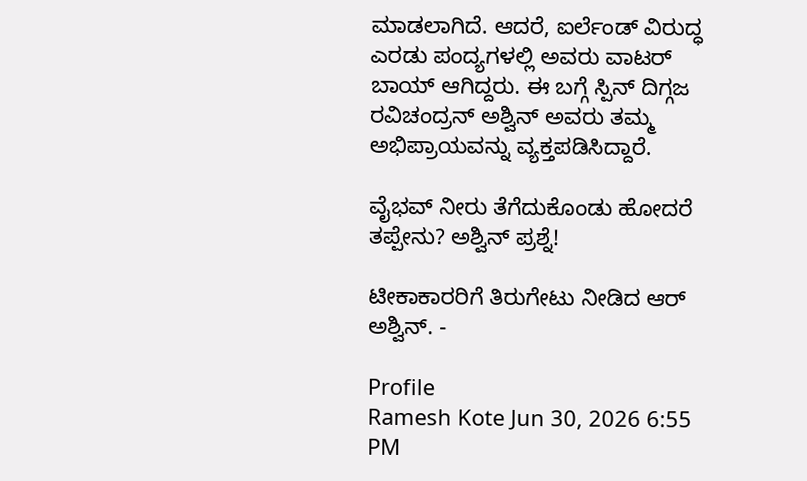ಮಾಡಲಾಗಿದೆ. ಆದರೆ, ಐರ್ಲೆಂಡ್‌ ವಿರುದ್ಧ ಎರಡು ಪಂದ್ಯಗಳಲ್ಲಿ ಅವರು ವಾಟರ್‌ ಬಾಯ್‌ ಆಗಿದ್ದರು. ಈ ಬಗ್ಗೆ ಸ್ಪಿನ್‌ ದಿಗ್ಗಜ ರವಿಚಂದ್ರನ್‌ ಅಶ್ವಿನ್‌ ಅವರು ತಮ್ಮ ಅಭಿಪ್ರಾಯವನ್ನು ವ್ಯಕ್ತಪಡಿಸಿದ್ದಾರೆ.

ವೈಭವ್‌ ನೀರು ತೆಗೆದುಕೊಂಡು ಹೋದರೆ ತಪ್ಪೇನು? ಅಶ್ವಿನ್‌ ಪ್ರಶ್ನೆ!

ಟೀಕಾಕಾರರಿಗೆ ತಿರುಗೇಟು ನೀಡಿದ ಆರ್‌ ಅಶ್ವಿನ್‌. -

Profile
Ramesh Kote Jun 30, 2026 6:55 PM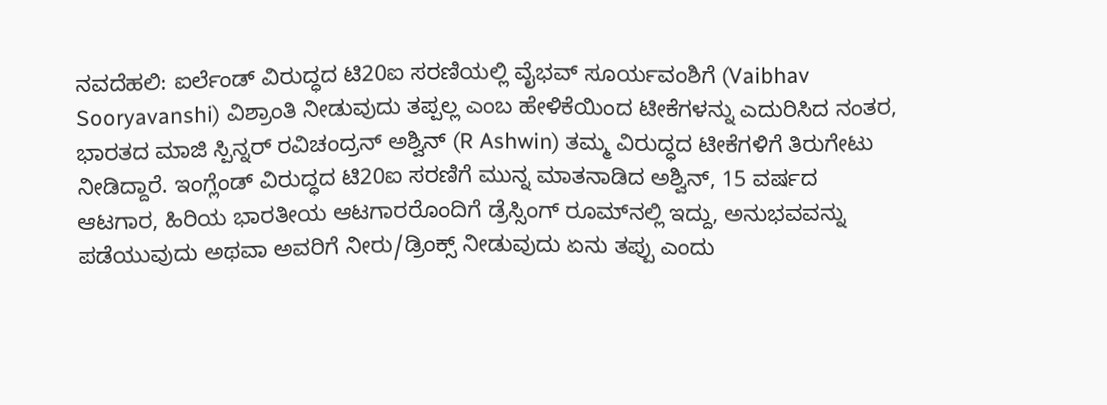ನವದೆಹಲಿ: ಐರ್ಲೆಂಡ್ ವಿರುದ್ಧದ ಟಿ20ಐ ಸರಣಿಯಲ್ಲಿ ವೈಭವ್ ಸೂರ್ಯವಂಶಿಗೆ (Vaibhav Sooryavanshi) ವಿಶ್ರಾಂತಿ ನೀಡುವುದು ತಪ್ಪಲ್ಲ ಎಂಬ ಹೇಳಿಕೆಯಿಂದ ಟೀಕೆಗಳನ್ನು ಎದುರಿಸಿದ ನಂತರ, ಭಾರತದ ಮಾಜಿ ಸ್ಪಿನ್ನರ್ ರವಿಚಂದ್ರನ್ ಅಶ್ವಿನ್ (R Ashwin) ತಮ್ಮ ವಿರುದ್ಧದ ಟೀಕೆಗಳಿಗೆ ತಿರುಗೇಟು ನೀಡಿದ್ದಾರೆ. ಇಂಗ್ಲೆಂಡ್ ವಿರುದ್ಧದ ಟಿ20ಐ ಸರಣಿಗೆ ಮುನ್ನ ಮಾತನಾಡಿದ ಅಶ್ವಿನ್, 15 ವರ್ಷದ ಆಟಗಾರ, ಹಿರಿಯ ಭಾರತೀಯ ಆಟಗಾರರೊಂದಿಗೆ ಡ್ರೆಸ್ಸಿಂಗ್ ರೂಮ್‌ನಲ್ಲಿ ಇದ್ದು, ಅನುಭವವನ್ನು ಪಡೆಯುವುದು ಅಥವಾ ಅವರಿಗೆ ನೀರು/ಡ್ರಿಂಕ್ಸ್ ನೀಡುವುದು ಏನು ತಪ್ಪು ಎಂದು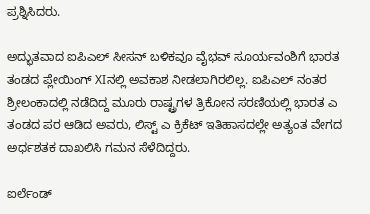ಪ್ರಶ್ನಿಸಿದರು.

ಅದ್ಭುತವಾದ ಐಪಿಎಲ್ ಸೀಸನ್ ಬಳಿಕವೂ ವೈಭವ್ ಸೂರ್ಯವಂಶಿಗೆ ಭಾರತ ತಂಡದ ಪ್ಲೇಯಿಂಗ್‌ XIನಲ್ಲಿ ಅವಕಾಶ ನೀಡಲಾಗಿರಲಿಲ್ಲ. ಐಪಿಎಲ್ ನಂತರ ಶ್ರೀಲಂಕಾದಲ್ಲಿ ನಡೆದಿದ್ದ ಮೂರು ರಾಷ್ಟ್ರಗಳ ತ್ರಿಕೋನ ಸರಣಿಯಲ್ಲಿ ಭಾರತ ಎ ತಂಡದ ಪರ ಆಡಿದ ಅವರು, ಲಿಸ್ಟ್ ಎ ಕ್ರಿಕೆಟ್ ಇತಿಹಾಸದಲ್ಲೇ ಅತ್ಯಂತ ವೇಗದ ಅರ್ಧಶತಕ ದಾಖಲಿಸಿ ಗಮನ ಸೆಳೆದಿದ್ದರು.

ಐರ್ಲೆಂಡ್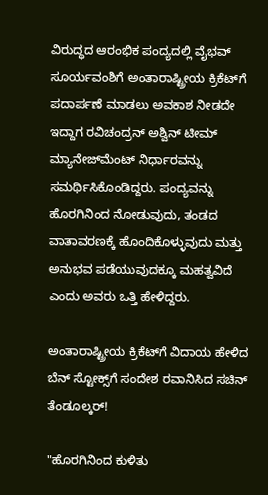ವಿರುದ್ಧದ ಆರಂಭಿಕ ಪಂದ್ಯದಲ್ಲಿ ವೈಭವ್ ಸೂರ್ಯವಂಶಿಗೆ ಅಂತಾರಾಷ್ಟ್ರೀಯ ಕ್ರಿಕೆಟ್‌ಗೆ ಪದಾರ್ಪಣೆ ಮಾಡಲು ಅವಕಾಶ ನೀಡದೇ ಇದ್ದಾಗ ರವಿಚಂದ್ರನ್ ಅಶ್ವಿನ್ ಟೀಮ್‌ ಮ್ಯಾನೇಜ್‌ಮೆಂಟ್‌ ನಿರ್ಧಾರವನ್ನು ಸಮರ್ಥಿಸಿಕೊಂಡಿದ್ದರು. ಪಂದ್ಯವನ್ನು ಹೊರಗಿನಿಂದ ನೋಡುವುದು, ತಂಡದ ವಾತಾವರಣಕ್ಕೆ ಹೊಂದಿಕೊಳ್ಳುವುದು ಮತ್ತು ಅನುಭವ ಪಡೆಯುವುದಕ್ಕೂ ಮಹತ್ವವಿದೆ ಎಂದು ಅವರು ಒತ್ತಿ ಹೇಳಿದ್ದರು.

ಅಂತಾರಾಷ್ಟ್ರೀಯ ಕ್ರಿಕೆಟ್‌ಗೆ ವಿದಾಯ ಹೇಳಿದ ಬೆನ್‌ ಸ್ಟೋಕ್ಸ್‌ಗೆ ಸಂದೇಶ ರವಾನಿಸಿದ ಸಚಿನ್‌ ತೆಂಡೂಲ್ಕರ್‌!

"ಹೊರಗಿನಿಂದ ಕುಳಿತು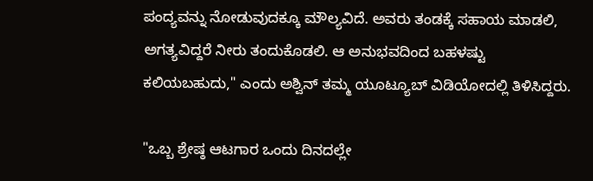ಪಂದ್ಯವನ್ನು ನೋಡುವುದಕ್ಕೂ ಮೌಲ್ಯವಿದೆ. ಅವರು ತಂಡಕ್ಕೆ ಸಹಾಯ ಮಾಡಲಿ, ಅಗತ್ಯವಿದ್ದರೆ ನೀರು ತಂದುಕೊಡಲಿ. ಆ ಅನುಭವದಿಂದ ಬಹಳಷ್ಟು ಕಲಿಯಬಹುದು," ಎಂದು ಅಶ್ವಿನ್ ತಮ್ಮ ಯೂಟ್ಯೂಬ್‌ ವಿಡಿಯೋದಲ್ಲಿ ತಿಳಿಸಿದ್ದರು.

"ಒಬ್ಬ ಶ್ರೇಷ್ಠ ಆಟಗಾರ ಒಂದು ದಿನದಲ್ಲೇ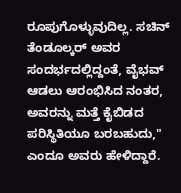ರೂಪುಗೊಳ್ಳುವುದಿಲ್ಲ. ಸಚಿನ್ ತೆಂಡೂಲ್ಕರ್ ಅವರ ಸಂದರ್ಭದಲ್ಲಿದ್ದಂತೆ, ವೈಭವ್ ಆಡಲು ಆರಂಭಿಸಿದ ನಂತರ, ಅವರನ್ನು ಮತ್ತೆ ಕೈಬಿಡದ ಪರಿಸ್ಥಿತಿಯೂ ಬರಬಹುದು," ಎಂದೂ ಅವರು ಹೇಳಿದ್ದಾರೆ.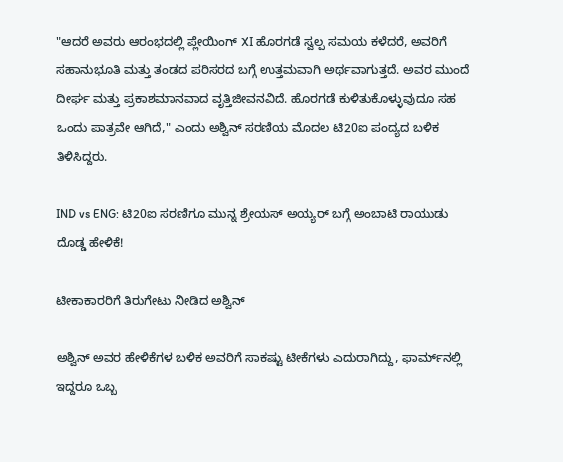"ಆದರೆ ಅವರು ಆರಂಭದಲ್ಲಿ ಪ್ಲೇಯಿಂಗ್ XI ಹೊರಗಡೆ ಸ್ವಲ್ಪ ಸಮಯ ಕಳೆದರೆ, ಅವರಿಗೆ ಸಹಾನುಭೂತಿ ಮತ್ತು ತಂಡದ ಪರಿಸರದ ಬಗ್ಗೆ ಉತ್ತಮವಾಗಿ ಅರ್ಥವಾಗುತ್ತದೆ. ಅವರ ಮುಂದೆ ದೀರ್ಘ ಮತ್ತು ಪ್ರಕಾಶಮಾನವಾದ ವೃತ್ತಿಜೀವನವಿದೆ. ಹೊರಗಡೆ ಕುಳಿತುಕೊಳ್ಳುವುದೂ ಸಹ ಒಂದು ಪಾತ್ರವೇ ಆಗಿದೆ," ಎಂದು ಅಶ್ವಿನ್ ಸರಣಿಯ ಮೊದಲ ಟಿ20ಐ ಪಂದ್ಯದ ಬಳಿಕ ತಿಳಿಸಿದ್ದರು.

IND vs ENG: ಟಿ20ಐ ಸರಣಿಗೂ ಮುನ್ನ ಶ್ರೇಯಸ್‌ ಅಯ್ಯರ್‌ ಬಗ್ಗೆ ಅಂಬಾಟಿ ರಾಯುಡು ದೊಡ್ಡ ಹೇಳಿಕೆ!

ಟೀಕಾಕಾರರಿಗೆ ತಿರುಗೇಟು ನೀಡಿದ ಅಶ್ವಿನ್‌

ಅಶ್ವಿನ್ ಅವರ ಹೇಳಿಕೆಗಳ ಬಳಿಕ ಅವರಿಗೆ ಸಾಕಷ್ಟು ಟೀಕೆಗಳು ಎದುರಾಗಿದ್ದು, ಫಾರ್ಮ್‌ನಲ್ಲಿ ಇದ್ದರೂ ಒಬ್ಬ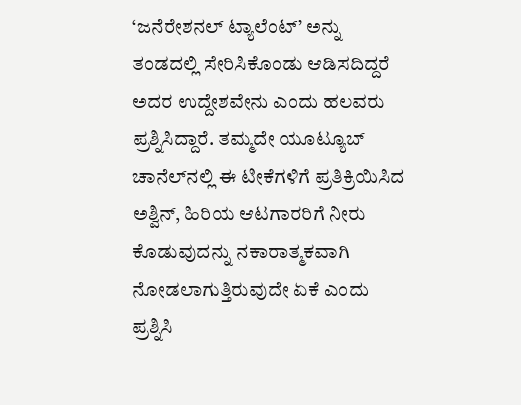‘ಜನೆರೇಶನಲ್ ಟ್ಯಾಲೆಂಟ್’ ಅನ್ನು ತಂಡದಲ್ಲಿ ಸೇರಿಸಿಕೊಂಡು ಆಡಿಸದಿದ್ದರೆ ಅದರ ಉದ್ದೇಶವೇನು ಎಂದು ಹಲವರು ಪ್ರಶ್ನಿಸಿದ್ದಾರೆ. ತಮ್ಮದೇ ಯೂಟ್ಯೂಬ್‌ ಚಾನೆಲ್‌ನಲ್ಲಿ ಈ ಟೀಕೆಗಳಿಗೆ ಪ್ರತಿಕ್ರಿಯಿಸಿದ ಅಶ್ವಿನ್, ಹಿರಿಯ ಆಟಗಾರರಿಗೆ ನೀರು ಕೊಡುವುದನ್ನು ನಕಾರಾತ್ಮಕವಾಗಿ ನೋಡಲಾಗುತ್ತಿರುವುದೇ ಏಕೆ ಎಂದು ಪ್ರಶ್ನಿಸಿ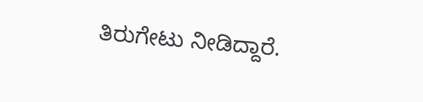ತಿರುಗೇಟು ನೀಡಿದ್ದಾರೆ.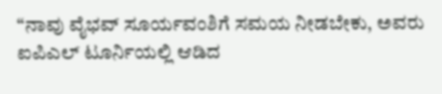“ನಾವು ವೈಭವ್ ಸೂರ್ಯವಂಶಿಗೆ ಸಮಯ ನೀಡಬೇಕು, ಅವರು ಐಪಿಎಲ್‌ ಟೂರ್ನಿಯಲ್ಲಿ ಆಡಿದ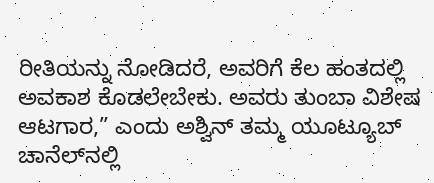ರೀತಿಯನ್ನು ನೋಡಿದರೆ, ಅವರಿಗೆ ಕೆಲ ಹಂತದಲ್ಲಿ ಅವಕಾಶ ಕೊಡಲೇಬೇಕು. ಅವರು ತುಂಬಾ ವಿಶೇಷ ಆಟಗಾರ,” ಎಂದು ಅಶ್ವಿನ್ ತಮ್ಮ ಯೂಟ್ಯೂಬ್ ಚಾನೆಲ್‌ನಲ್ಲಿ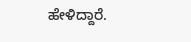ಹೇಳಿದ್ದಾರೆ.